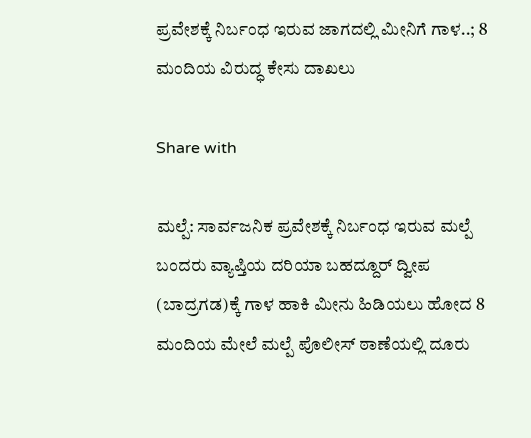ಪ್ರವೇಶಕ್ಕೆ ನಿರ್ಬಂಧ ಇರುವ ಜಾಗದಲ್ಲಿ ಮೀನಿಗೆ ಗಾಳ..; 8 ಮಂದಿಯ ವಿರುದ್ಧ ಕೇಸು ದಾಖಲು

Share with

ಮಲ್ಪೆ: ಸಾರ್ವಜನಿಕ ಪ್ರವೇಶಕ್ಕೆ ನಿರ್ಬಂಧ ಇರುವ ಮಲ್ಪೆ ಬಂದರು ವ್ಯಾಪ್ತಿಯ ದರಿಯಾ ಬಹದ್ದೂರ್ ದ್ವೀಪ (ಬಾದ್ರಗಡ)ಕ್ಕೆ ಗಾಳ ಹಾಕಿ ಮೀನು ಹಿಡಿಯಲು ಹೋದ 8 ಮಂದಿಯ ಮೇಲೆ ಮಲ್ಪೆ ಪೊಲೀಸ್‌ ಠಾಣೆಯಲ್ಲಿ ದೂರು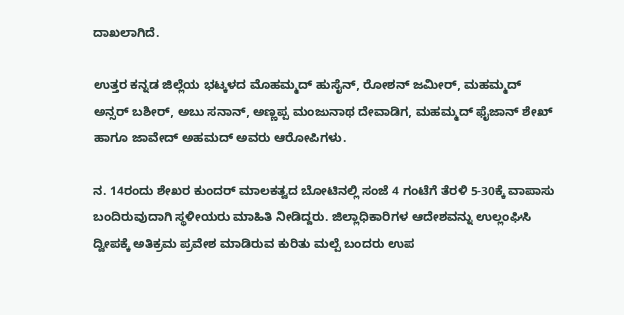ದಾಖಲಾಗಿದೆ.

ಉತ್ತರ ಕನ್ನಡ ಜಿಲ್ಲೆಯ ಭಟ್ಕಳದ ಮೊಹಮ್ಮದ್ ಹುಸೈನ್, ರೋಶನ್ ಜಮೀರ್, ಮಹಮ್ಮದ್ ಅನ್ಸರ್ ಬಶೀರ್, ಅಬು ಸನಾನ್, ಅಣ್ಣಪ್ಪ ಮಂಜುನಾಥ ದೇವಾಡಿಗ, ಮಹಮ್ಮದ್ ಫೈಜಾನ್‌ ಶೇಖ್ ಹಾಗೂ ಜಾವೇದ್ ಅಹಮದ್ ಅವರು ಆರೋಪಿಗಳು.

ನ. 14ರಂದು ಶೇಖರ ಕುಂದರ್ ಮಾಲಕತ್ವದ ಬೋಟಿನಲ್ಲಿ ಸಂಜೆ 4 ಗಂಟೆಗೆ ತೆರಳಿ 5-30ಕ್ಕೆ ವಾಪಾಸು ಬಂದಿರುವುದಾಗಿ ಸ್ಥಳೀಯರು ಮಾಹಿತಿ ನೀಡಿದ್ದರು. ಜಿಲ್ಲಾಧಿಕಾರಿಗಳ ಆದೇಶವನ್ನು ಉಲ್ಲಂಘಿಸಿ ದ್ವೀಪಕ್ಕೆ ಅತಿಕ್ರಮ ಪ್ರವೇಶ ಮಾಡಿರುವ ಕುರಿತು ಮಲ್ಪೆ ಬಂದರು ಉಪ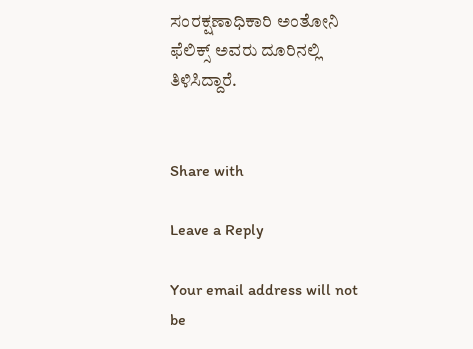ಸಂರಕ್ಷಣಾಧಿಕಾರಿ ಅಂತೋನಿ ಫೆಲಿಕ್ಸ್ ಅವರು ದೂರಿನಲ್ಲಿ ತಿಳಿಸಿದ್ದಾರೆ.


Share with

Leave a Reply

Your email address will not be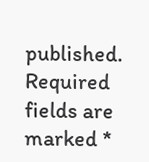published. Required fields are marked *